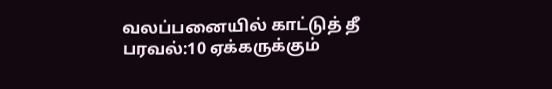வலப்பனையில் காட்டுத் தீ பரவல்:10 ஏக்கருக்கும்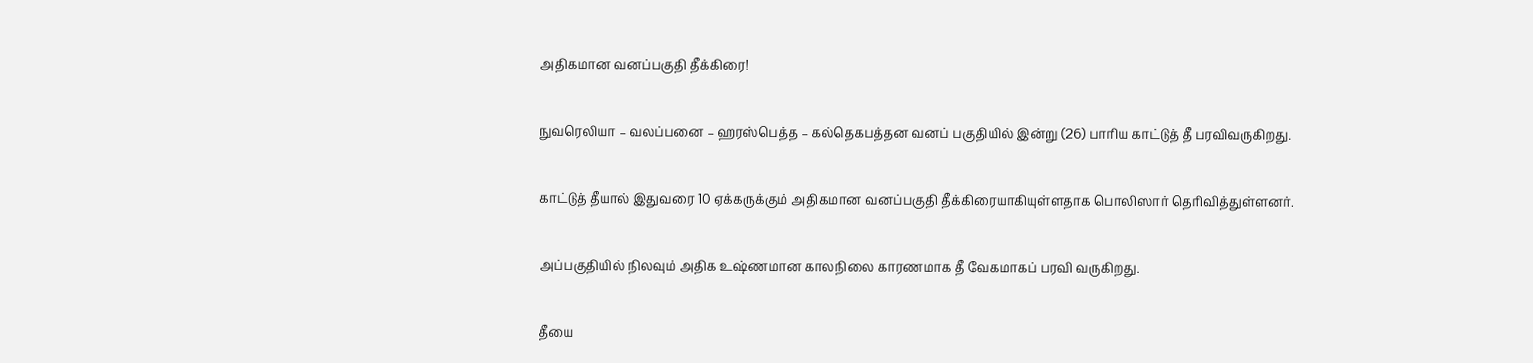அதிகமான வனப்பகுதி தீக்கிரை!

நுவரெலியா – வலப்பனை – ஹரஸ்பெத்த – கல்தெகபத்தன வனப் பகுதியில் இன்று (26) பாரிய காட்டுத் தீ பரவிவருகிறது.

காட்டுத் தீயால் இதுவரை 10 ஏக்கருக்கும் அதிகமான வனப்பகுதி தீக்கிரையாகியுள்ளதாக பொலிஸார் தெரிவித்துள்ளனர்.

அப்பகுதியில் நிலவும் அதிக உஷ்ணமான காலநிலை காரணமாக தீ வேகமாகப் பரவி வருகிறது.

தீயை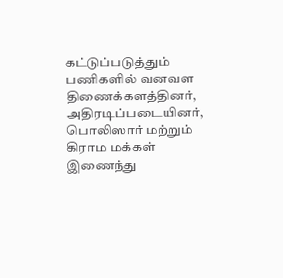கட்டுப்படுத்தும் பணிகளில் வனவள திணைக்களத்தினர், அதிரடிப்படையினர், பொலிஸார் மற்றும் கிராம மக்கள் இணைந்து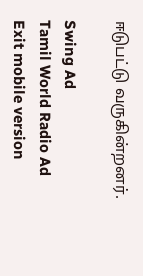ஈடுபட்டு வருகின்றனர்.

Swing Ad
Tamil World Radio Ad
Exit mobile version